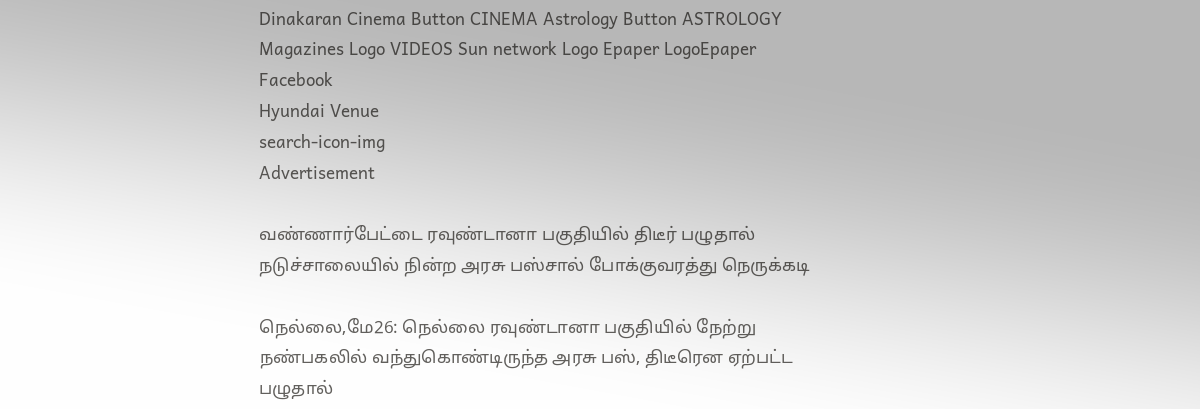Dinakaran Cinema Button CINEMA Astrology Button ASTROLOGY  Magazines Logo VIDEOS Sun network Logo Epaper LogoEpaper Facebook
Hyundai Venue
search-icon-img
Advertisement

வண்ணார்பேட்டை ரவுண்டானா பகுதியில் திடீர் பழுதால் நடுச்சாலையில் நின்ற அரசு பஸ்சால் போக்குவரத்து நெருக்கடி

நெல்லை,மே26: நெல்லை ரவுண்டானா பகுதியில் நேற்று நண்பகலில் வந்துகொண்டிருந்த அரசு பஸ், திடீரென ஏற்பட்ட பழுதால்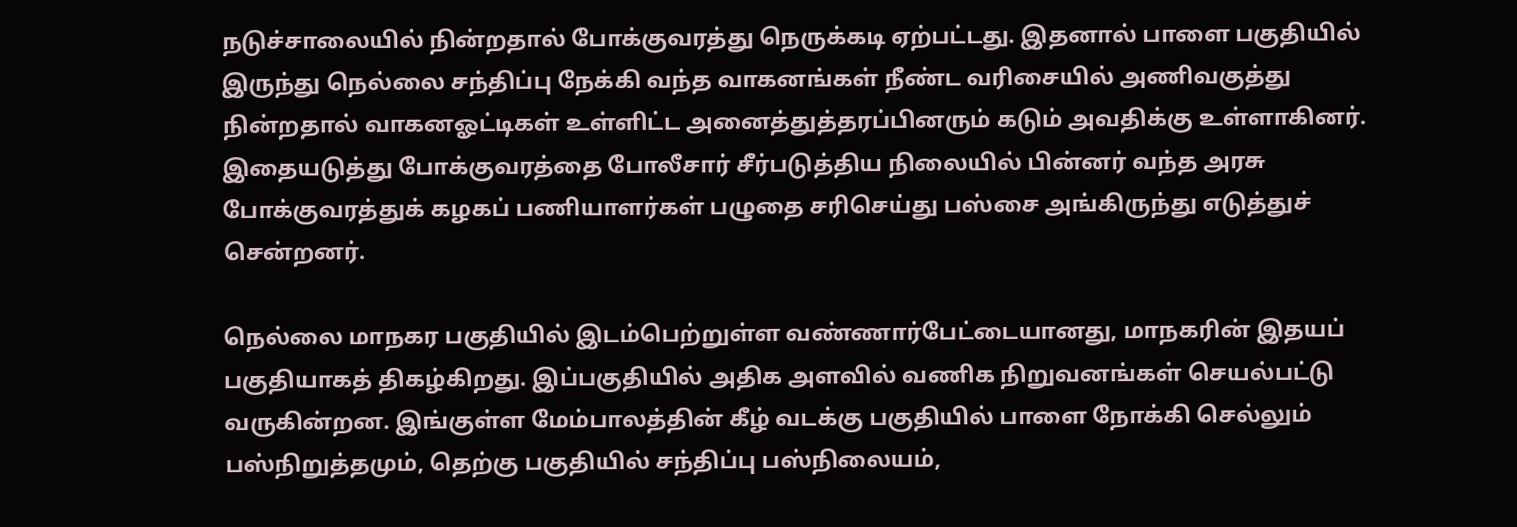நடுச்சாலையில் நின்றதால் போக்குவரத்து நெருக்கடி ஏற்பட்டது. இதனால் பாளை பகுதியில் இருந்து நெல்லை சந்திப்பு நேக்கி வந்த வாகனங்கள் நீண்ட வரிசையில் அணிவகுத்து நின்றதால் வாகனஓட்டிகள் உள்ளிட்ட அனைத்துத்தரப்பினரும் கடும் அவதிக்கு உள்ளாகினர். இதையடுத்து போக்குவரத்தை போலீசார் சீர்படுத்திய நிலையில் பின்னர் வந்த அரசு போக்குவரத்துக் கழகப் பணியாளர்கள் பழுதை சரிசெய்து பஸ்சை அங்கிருந்து எடுத்துச் சென்றனர்.

நெல்லை மாநகர பகுதியில் இடம்பெற்றுள்ள வண்ணார்பேட்டையானது, மாநகரின் இதயப் பகுதியாகத் திகழ்கிறது. இப்பகுதியில் அதிக அளவில் வணிக நிறுவனங்கள் செயல்பட்டு வருகின்றன. இங்குள்ள மேம்பாலத்தின் கீழ் வடக்கு பகுதியில் பாளை நோக்கி செல்லும் பஸ்நிறுத்தமும், தெற்கு பகுதியில் சந்திப்பு பஸ்நிலையம்,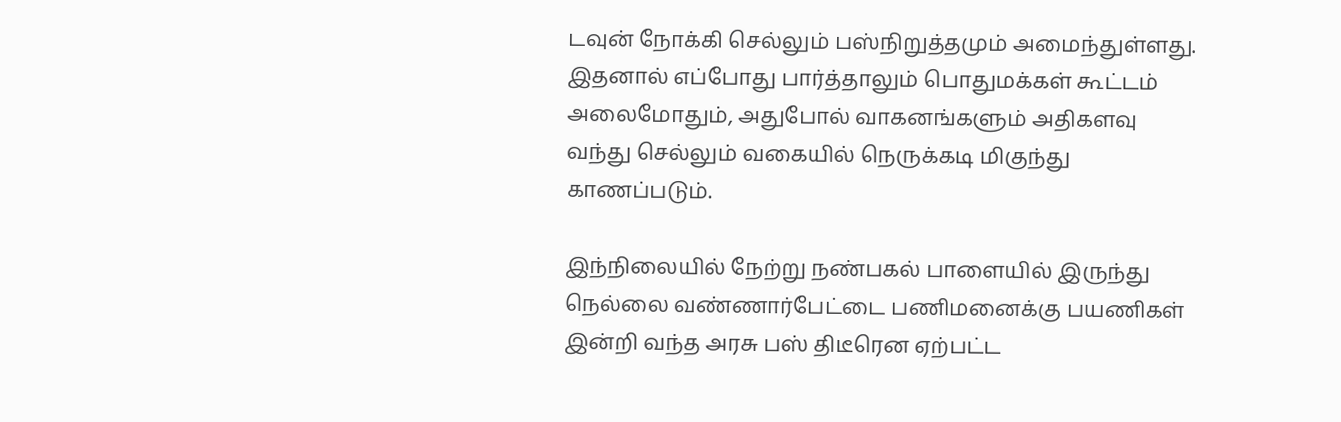டவுன் நோக்கி செல்லும் பஸ்நிறுத்தமும் அமைந்துள்ளது. இதனால் எப்போது பார்த்தாலும் பொதுமக்கள் கூட்டம் அலைமோதும், அதுபோல் வாகனங்களும் அதிகளவு வந்து செல்லும் வகையில் நெருக்கடி மிகுந்து காணப்படும்.

இந்நிலையில் நேற்று நண்பகல் பாளையில் இருந்து நெல்லை வண்ணார்பேட்டை பணிமனைக்கு பயணிகள் இன்றி வந்த அரசு பஸ் திடீரென ஏற்பட்ட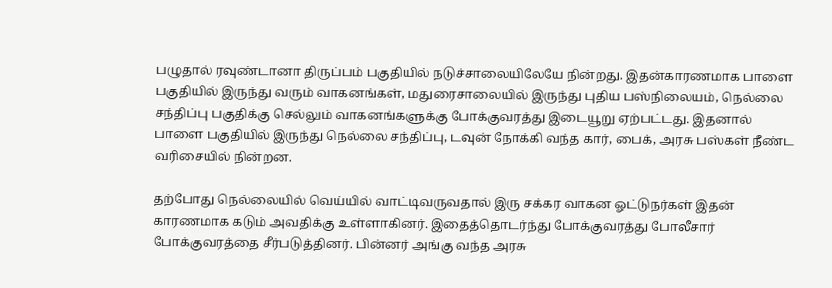பழுதால் ரவுண்டானா திருப்பம் பகுதியில் நடுச்சாலையிலேயே நின்றது. இதன்காரணமாக பாளை பகுதியில் இருந்து வரும் வாகனங்கள், மதுரைசாலையில் இருந்து புதிய பஸ்நிலையம், நெல்லை சந்திப்பு பகுதிக்கு செல்லும் வாகனங்களுக்கு போக்குவரத்து இடையூறு ஏற்பட்டது. இதனால் பாளை பகுதியில் இருந்து நெல்லை சந்திப்பு, டவுன் நோக்கி வந்த கார், பைக், அரசு பஸ்கள் நீண்ட வரிசையில் நின்றன.

தற்போது நெல்லையில் வெய்யில் வாட்டிவருவதால் இரு சக்கர வாகன ஓட்டுநர்கள் இதன் காரணமாக கடும் அவதிக்கு உள்ளாகினர். இதைத்தொடர்ந்து போக்குவரத்து போலீசார் போக்குவரத்தை சீர்படுத்தினர். பின்னர் அங்கு வந்த அரசு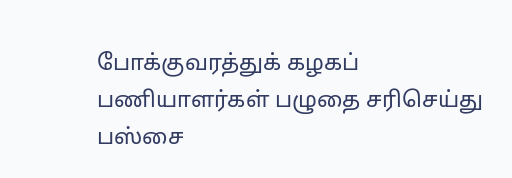போக்குவரத்துக் கழகப் பணியாளர்கள் பழுதை சரிசெய்து பஸ்சை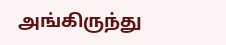அங்கிருந்து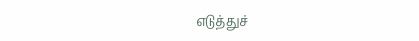எடுத்துச்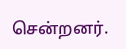சென்றனர்.